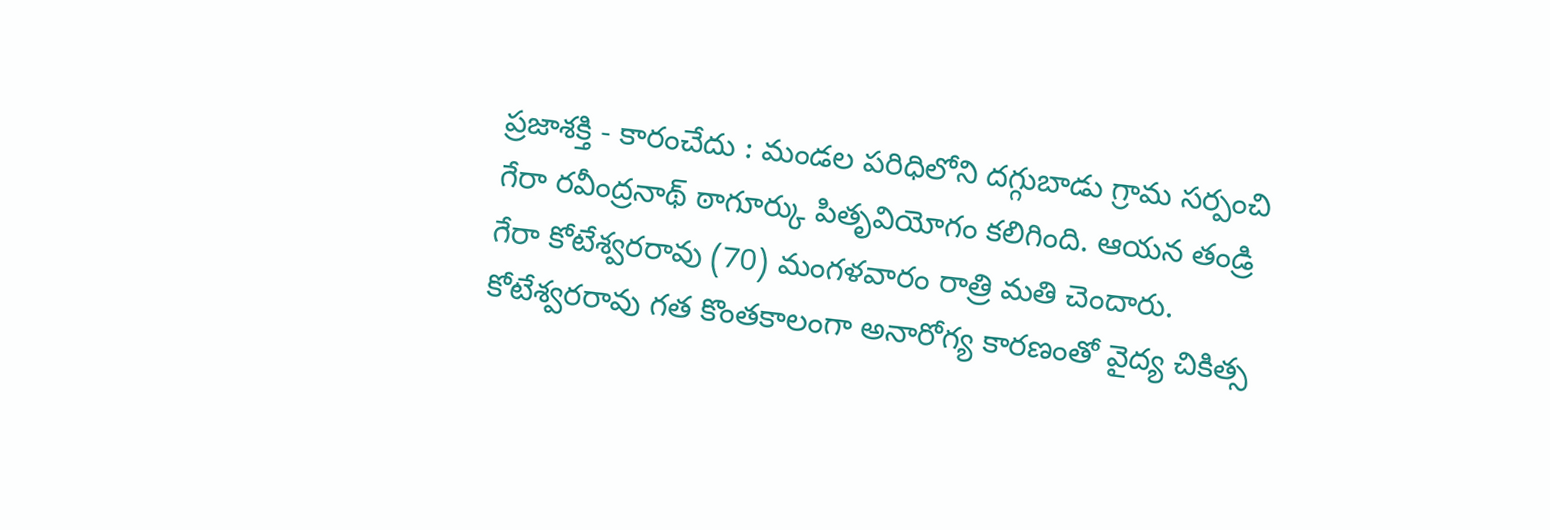ప్రజాశక్తి - కారంచేదు : మండల పరిధిలోని దగ్గుబాడు గ్రామ సర్పంచి గేరా రవీంద్రనాథ్ ఠాగూర్కు పితృవియోగం కలిగింది. ఆయన తండ్రి గేరా కోటేశ్వరరావు (70) మంగళవారం రాత్రి మతి చెందారు. కోటేశ్వరరావు గత కొంతకాలంగా అనారోగ్య కారణంతో వైద్య చికిత్స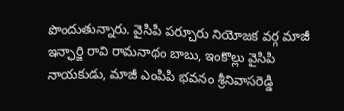పొందుతున్నారు. వైసిపి పర్చూరు నియోజక వర్గ మాజీ ఇన్ఛార్జి రావి రామనాథం బాబు, ఇంకొల్లు వైసిపి నాయకుడు, మాజీ ఎంపిపి భవనం శ్రీనివాసరెడ్డి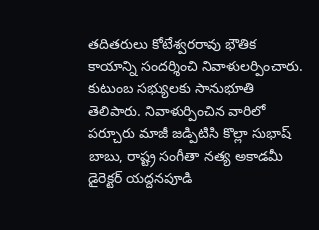తదితరులు కోటేశ్వరరావు భౌతిక కాయాన్ని సందర్శించి నివాళులర్పించారు. కుటుంబ సభ్యులకు సానుభూతి తెలిపారు. నివాళుర్పించిన వారిలో పర్చూరు మాజీ జడ్పిటిసి కొల్లా సుభాష్ బాబు, రాష్ట్ర సంగీతా నత్య అకాడమీ డైరెక్టర్ యద్దనపూడి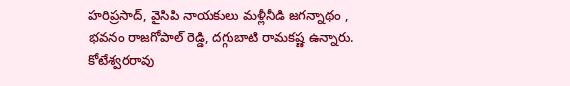హరిప్రసాద్, వైసిపి నాయకులు మళ్లీనీడి జగన్నాథం , భవనం రాజగోపాల్ రెడ్డి, దగ్గుబాటి రామకష్ణ ఉన్నారు. కోటేశ్వరరావు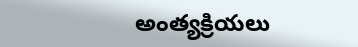అంత్యక్రియలు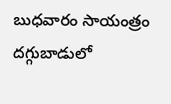బుధవారం సాయంత్రం దగ్గుబాడులో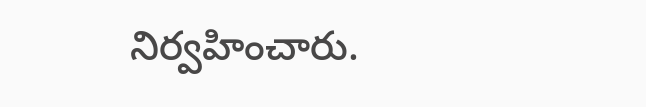నిర్వహించారు.